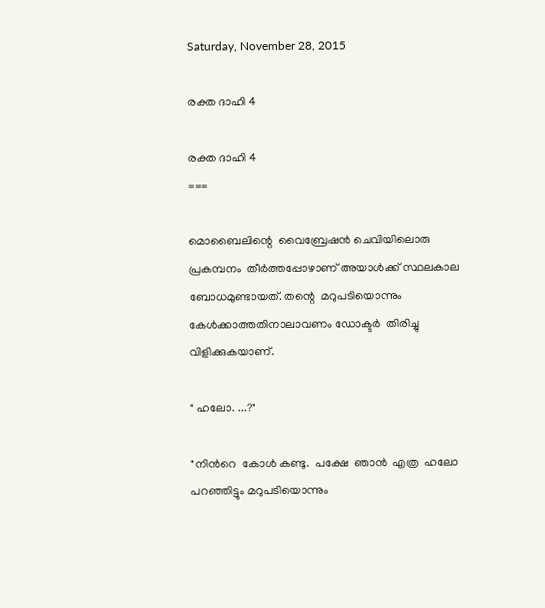Saturday, November 28, 2015

രക്ത ദാഹി 4

രക്ത ദാഹി 4
===

മൊബൈലിന്റെ  വൈബ്രേഷൻ ചെവിയിലൊരു  പ്രകമ്പനം  തീർത്തപ്പോഴാണ് അയാള്‍ക്ക് സ്ഥലകാല ബോധമുണ്ടായത്. തന്റെ  മറുപടിയൊന്നും  കേൾക്കാത്തതിനാലാവണം ഡോക്ടര്‍  തിരിച്ചു  വിളിക്കുകയാണ്.

" ഹലോ. ...?"

"നിൻറെ  കോൾ കണ്ടു.  പക്ഷേ  ഞാന്‍  എത്ര  ഹലോ  പറഞ്ഞിട്ടും മറുപടിയൊന്നും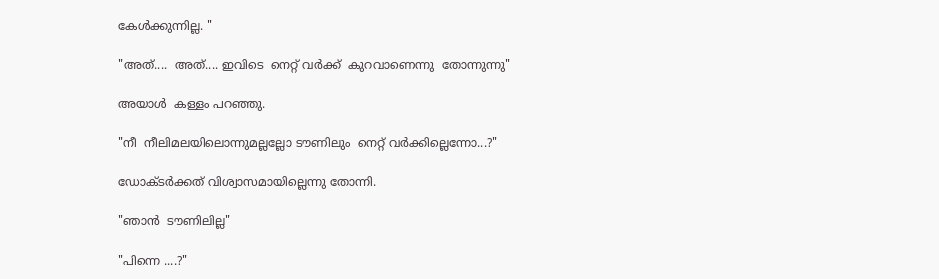കേൾക്കുന്നില്ല. "

"അത്....  അത്.... ഇവിടെ  നെറ്റ് വര്‍ക്ക്  കുറവാണെന്നു  തോന്നുന്നു"

അയാള്‍  കള്ളം പറഞ്ഞു.

"നീ  നീലിമലയിലൊന്നുമല്ലല്ലോ ടൗണിലും  നെറ്റ് വര്‍ക്കില്ലെന്നോ...?"

ഡോക്ടര്‍ക്കത് വിശ്വാസമായില്ലെന്നു തോന്നി.

"ഞാന്‍  ടൗണിലില്ല"

"പിന്നെ ....?"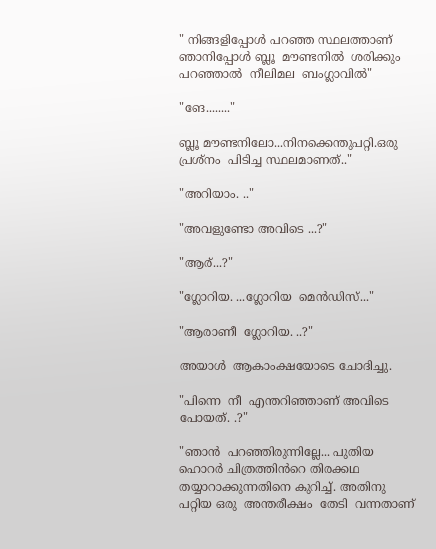" നിങ്ങളിപ്പോൾ പറഞ്ഞ സ്ഥലത്താണ്  ഞാനിപ്പോൾ ബ്ലൂ  മൗണ്ടനിൽ  ശരിക്കും പറഞ്ഞാല്‍  നീലിമല  ബംഗ്ലാവിൽ"

"ങേ........"

ബ്ലൂ മൗണ്ടനിലോ...നിനക്കെന്തുപറ്റി.ഒരു പ്രശ്നം  പിടിച്ച സ്ഥലമാണത്.."

"അറിയാം. .."

"അവളുണ്ടോ അവിടെ ...?"

"ആര്...?"

"ഗ്ലോറിയ. ...ഗ്ലോറിയ  മെൻഡിസ്..."

"ആരാണീ  ഗ്ലോറിയ. ..?"

അയാള്‍  ആകാംക്ഷയോടെ ചോദിച്ചു.

"പിന്നെ  നീ  എന്തറിഞ്ഞാണ് അവിടെ  പോയത്. .?"

"ഞാന്‍  പറഞ്ഞിരുന്നില്ലേ... പുതിയ ഹൊറര്‍ ചിത്രത്തിൻറെ തിരക്കഥ തയ്യാറാക്കുന്നതിനെ കുറിച്ച്. അതിനു  പറ്റിയ ഒരു  അന്തരീക്ഷം  തേടി  വന്നതാണ്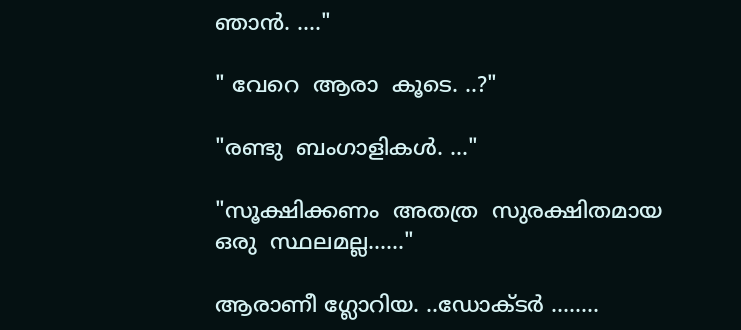ഞാന്‍. ...."

" വേറെ  ആരാ  കൂടെ. ..?"

"രണ്ടു  ബംഗാളികൾ. ..."

"സൂക്ഷിക്കണം  അതത്ര  സുരക്ഷിതമായ ഒരു  സ്ഥലമല്ല......"

ആരാണീ ഗ്ലോറിയ. ..ഡോക്ടര്‍ ........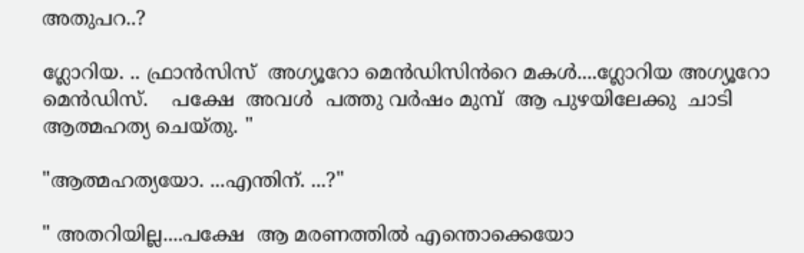അതുപറ..?

ഗ്ലോറിയ. .. ഫ്രാന്‍സിസ്  അഗ്യൂറോ മെൻഡിസിൻറെ മകൾ....ഗ്ലോറിയ അഗ്യൂറോ  മെൻഡിസ്.    പക്ഷേ  അവള്‍  പത്തു വര്‍ഷം മുമ്പ്  ആ പുഴയിലേക്കു  ചാടി  ആത്മഹത്യ ചെയ്തു. "

"ആത്മഹത്യയോ. ...എന്തിന്. ...?"

" അതറിയില്ല....പക്ഷേ  ആ മരണത്തിൽ എന്തൊക്കെയോ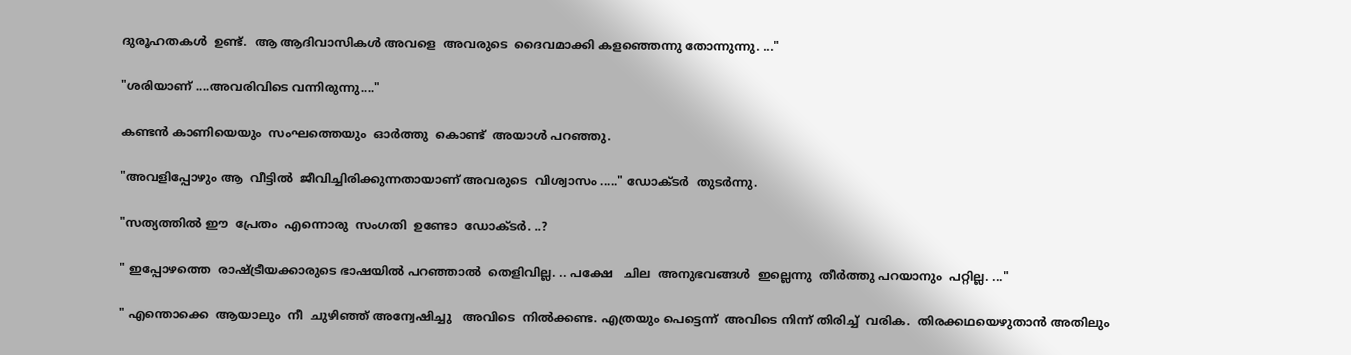ദുരൂഹതകൾ  ഉണ്ട്.  ആ ആദിവാസികൾ അവളെ  അവരുടെ  ദൈവമാക്കി കളഞ്ഞെന്നു തോന്നുന്നു. ..."

"ശരിയാണ് ....അവരിവിടെ വന്നിരുന്നു...."

കണ്ടൻ കാണിയെയും  സംഘത്തെയും  ഓർത്തു  കൊണ്ട്  അയാള്‍ പറഞ്ഞു.

"അവളിപ്പോഴും ആ  വീട്ടില്‍  ജീവിച്ചിരിക്കുന്നതായാണ് അവരുടെ  വിശ്വാസം ....." ഡോക്ടര്‍  തുടർന്നു.

"സത്യത്തിൽ ഈ  പ്രേതം  എന്നൊരു  സംഗതി  ഉണ്ടോ  ഡോക്ടര്‍. ..?

" ഇപ്പോഴത്തെ  രാഷ്ട്രീയക്കാരുടെ ഭാഷയില്‍ പറഞ്ഞാല്‍  തെളിവില്ല. .. പക്ഷേ   ചില  അനുഭവങ്ങൾ  ഇല്ലെന്നു  തീർത്തു പറയാനും  പറ്റില്ല. ..."

" എന്തൊക്കെ  ആയാലും  നീ  ചുഴിഞ്ഞ് അന്വേഷിച്ചു   അവിടെ  നിൽക്കണ്ട. എത്രയും പെട്ടെന്ന്  അവിടെ നിന്ന് തിരിച്ച്  വരിക.  തിരക്കഥയെഴുതാൻ അതിലും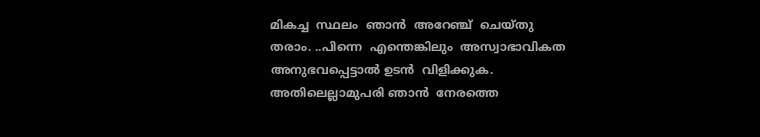മികച്ച  സ്ഥലം  ഞാന്‍  അറേഞ്ച്  ചെയ്തു  തരാം. ..പിന്നെ  എന്തെങ്കിലും  അസ്വാഭാവികത‍  അനുഭവപ്പെട്ടാൽ ഉടന്‍  വിളിക്കുക.
അതിലെല്ലാമുപരി ഞാന്‍  നേരത്തെ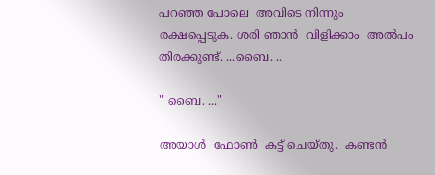പറഞ്ഞ പോലെ  അവിടെ നിന്നും  രക്ഷപ്പെടുക. ശരി ഞാന്‍  വിളിക്കാം  അൽപം  തിരക്കുണ്ട്. ...ബൈ. ..

" ബൈ. ..."

അയാള്‍  ഫോണ്‍  കട്ട് ചെയ്തു.  കണ്ടൻ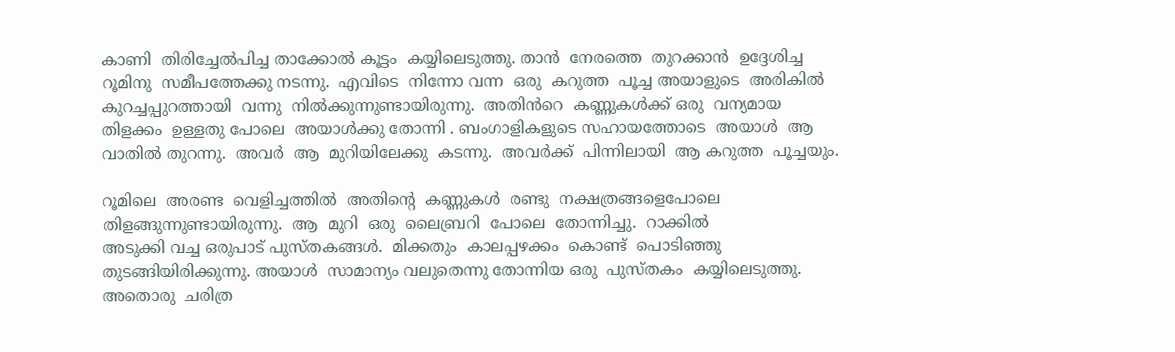കാണി  തിരിച്ചേൽപിച്ച താക്കോല്‍ കൂട്ടം  കയ്യിലെടുത്തു. താന്‍  നേരത്തെ  തുറക്കാന്‍  ഉദ്ദേശിച്ച  റൂമിനു  സമീപത്തേക്കു നടന്നു.  എവിടെ  നിന്നോ വന്ന  ഒരു  കറുത്ത  പൂച്ച അയാളുടെ  അരികിൽ കുറച്ചപ്പുറത്തായി  വന്നു  നിൽക്കുന്നുണ്ടായിരുന്നു.  അതിൻറെ  കണ്ണുകള്‍ക്ക് ഒരു  വന്യമായ  തിളക്കം  ഉള്ളതു പോലെ  അയാള്‍ക്കു തോന്നി . ബംഗാളികളുടെ സഹായത്തോടെ  അയാള്‍  ആ വാതില്‍ തുറന്നു.  അവര്‍  ആ  മുറിയിലേക്കു  കടന്നു.  അവർക്ക്  പിന്നിലായി  ആ കറുത്ത  പൂച്ചയും.

റൂമിലെ  അരണ്ട  വെളിച്ചത്തിൽ  അതിന്റെ  കണ്ണുകള്‍  രണ്ടു  നക്ഷത്രങ്ങളെപോലെ തിളങ്ങുന്നുണ്ടായിരുന്നു.  ആ  മുറി  ഒരു  ലൈബ്രറി  പോലെ  തോന്നിച്ചു.  റാക്കിൽ
അടുക്കി വച്ച ഒരുപാട് പുസ്തകങ്ങൾ.  മിക്കതും  കാലപ്പഴക്കം  കൊണ്ട്  പൊടിഞ്ഞു  തുടങ്ങിയിരിക്കുന്നു. അയാള്‍  സാമാന്യം വലുതെന്നു തോന്നിയ ഒരു  പുസ്തകം  കയ്യിലെടുത്തു.
അതൊരു  ചരിത്ര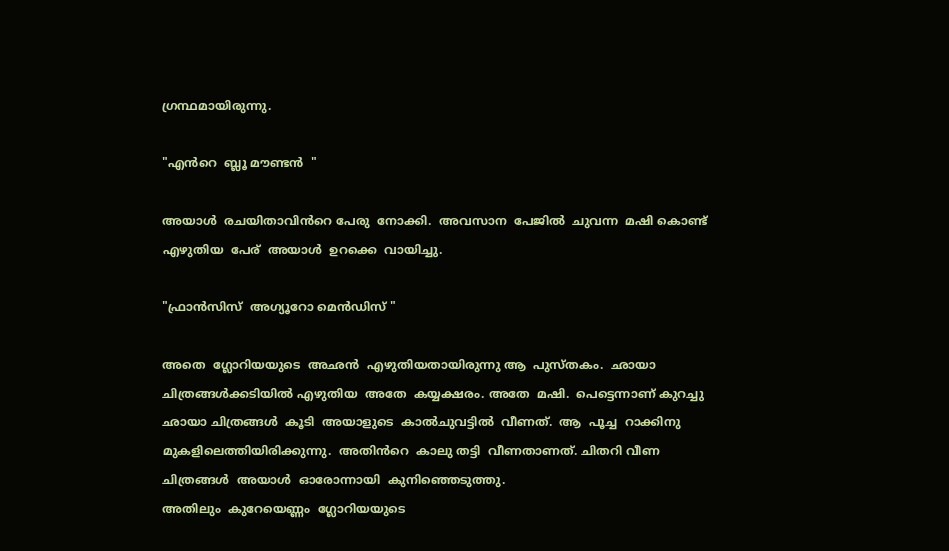ഗ്രന്ഥമായിരുന്നു.

"എൻറെ  ബ്ലൂ മൗണ്ടൻ  "

അയാള്‍  രചയിതാവിൻറെ പേരു  നോക്കി.  അവസാന  പേജില്‍  ചുവന്ന  മഷി കൊണ്ട്  എഴുതിയ  പേര്  അയാള്‍  ഉറക്കെ  വായിച്ചു.

"ഫ്രാന്‍സിസ്  അഗ്യൂറോ മെൻഡിസ് "

അതെ  ഗ്ലോറിയയുടെ  അഛൻ  എഴുതിയതായിരുന്നു ആ  പുസ്തകം.  ഛായാ ചിത്രങ്ങൾക്കടിയിൽ എഴുതിയ  അതേ  കയ്യക്ഷരം. അതേ  മഷി.  പെട്ടെന്നാണ് കുറച്ചു  ഛായാ ചിത്രങ്ങൾ  കൂടി  അയാളുടെ  കാൽചുവട്ടിൽ  വീണത്.  ആ  പൂച്ച  റാക്കിനു മുകളിലെത്തിയിരിക്കുന്നു.  അതിൻറെ  കാലു തട്ടി  വീണതാണത്. ചിതറി വീണ ചിത്രങ്ങൾ  അയാള്‍  ഓരോന്നായി  കുനിഞ്ഞെടുത്തു.
അതിലും  കുറേയെണ്ണം  ഗ്ലോറിയയുടെ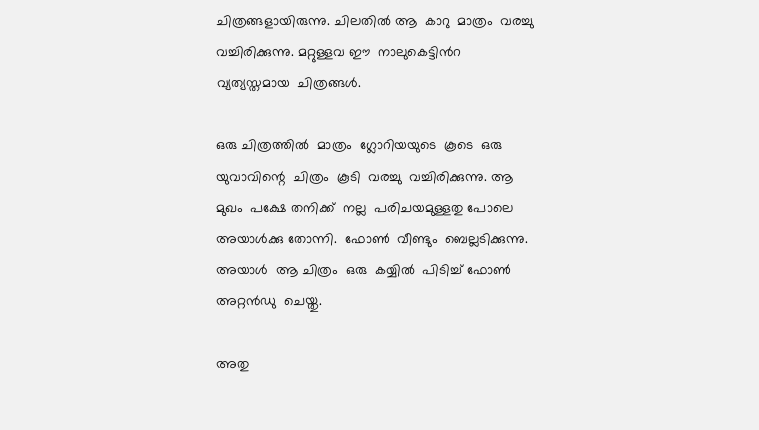ചിത്രങ്ങളായിരുന്നു. ചിലതിൽ ആ  കാറു  മാത്രം  വരച്ചു വച്ചിരിക്കുന്നു. മറ്റുള്ളവ ഈ  നാലുകെട്ടിൻറ  വ്യത്യസ്തമായ  ചിത്രങ്ങൾ.

ഒരു ചിത്രത്തിൽ  മാത്രം  ഗ്ലോറിയയുടെ  കൂടെ  ഒരു  യുവാവിന്റെ  ചിത്രം  കൂടി  വരച്ചു  വച്ചിരിക്കുന്നു. ആ മുഖം  പക്ഷേ തനിക്ക്  നല്ല  പരിചയമുള്ളതു പോലെ  അയാള്‍ക്കു തോന്നി.  ഫോണ്‍  വീണ്ടും  ബെല്ലടിക്കുന്നു.  അയാള്‍  ആ ചിത്രം  ഒരു  കയ്യില്‍  പിടിച്ച് ഫോണ്‍  അറ്റൻഡു  ചെയ്തു.

അതു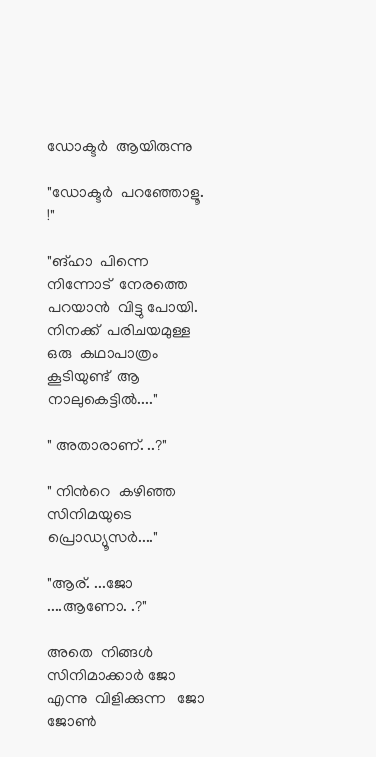ഡോക്ടര്‍  ആയിരുന്നു

"ഡോക്ടര്‍  പറഞ്ഞോളൂ. !"

"ങ്ഹാ  പിന്നെ  നിന്നോട്  നേരത്തെ  പറയാന്‍  വിട്ടു പോയി.  നിനക്ക്  പരിചയമുള്ള  ഒരു  കഥാപാത്രം  കൂടിയുണ്ട്  ആ  നാലുകെട്ടിൽ...."

" അതാരാണ്. ..?"

" നിൻറെ  കഴിഞ്ഞ  സിനിമയുടെ  പ്രൊഡ്യൂസർ...."

"ആര്. ...ജോ ....ആണോ. .?"

അതെ  നിങ്ങള്‍  സിനിമാക്കാർ ജോ  എന്നു  വിളിക്കുന്ന   ജോ ജോൺ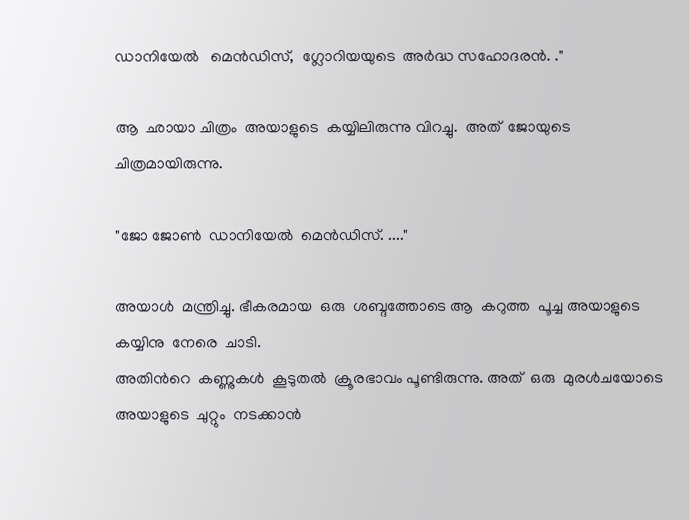ഡാനിയേല്‍   മെൻഡിസ്,  ഗ്ലോറിയയുടെ  അർദ്ധ സഹോദരന്‍. ."

ആ  ഛായാ ചിത്രം  അയാളുടെ  കയ്യിലിരുന്നു വിറച്ചു.  അത്  ജോയുടെ ചിത്രമായിരുന്നു.

"ജോ ജോൺ  ഡാനിയേല്‍  മെൻഡിസ്. ...."

അയാള്‍  മന്ത്രിച്ചു. ഭീകരമായ  ഒരു  ശബ്ദത്തോടെ ആ  കറുത്ത  പൂച്ച അയാളുടെ  കയ്യിനു  നേരെ  ചാടി.
അതിൻറെ  കണ്ണുകള്‍  കൂടുതല്‍  ക്രൂരഭാവം പൂണ്ടിരുന്നു. അത്  ഒരു  മുരൾചയോടെ അയാളുടെ  ചുറ്റും  നടക്കാന്‍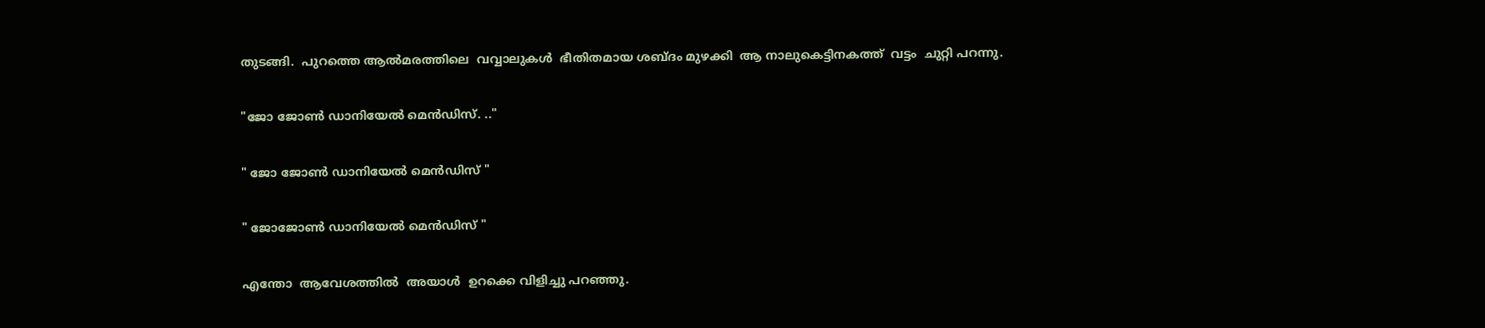തുടങ്ങി.  പുറത്തെ ആൽമരത്തിലെ  വവ്വാലുകൾ  ഭീതിതമായ ശബ്ദം മുഴക്കി  ആ നാലുകെട്ടിനകത്ത്  വട്ടം  ചുറ്റി പറന്നു.

"ജോ ജോൺ ഡാനിയേല്‍ മെൻഡിസ്. .."

" ജോ ജോൺ ഡാനിയേല്‍ മെൻഡിസ് "

" ജോജോൺ ഡാനിയേല്‍ മെൻഡിസ് "

എന്തോ  ആവേശത്തിൽ  അയാള്‍  ഉറക്കെ വിളിച്ചു പറഞ്ഞു.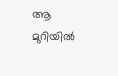ആ മുറിയില്‍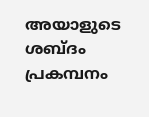അയാളുടെ ശബ്ദം  പ്രകമ്പനം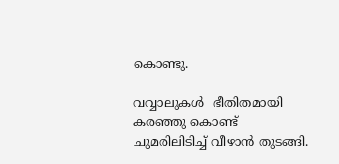കൊണ്ടു.

വവ്വാലുകൾ  ഭീതിതമായി  കരഞ്ഞു കൊണ്ട്  ചുമരിലിടിച്ച് വീഴാന്‍ തുടങ്ങി.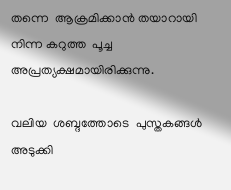തന്നെ  ആക്രമിക്കാൻ തയാറായി നിന്ന കറുത്ത  പൂച്ച  അപ്രത്യക്ഷമായിരിക്കുന്നു.

വലിയ  ശബ്ദത്തോടെ  പുസ്തകങ്ങൾ  അടുക്കി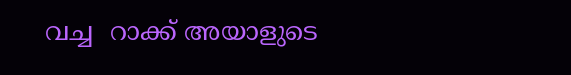വച്ച  റാക്ക് അയാളുടെ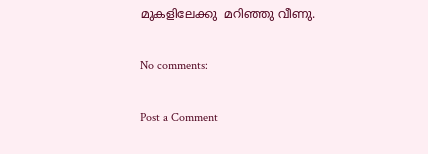മുകളിലേക്കു  മറിഞ്ഞു വീണു.

No comments:

Post a Comment